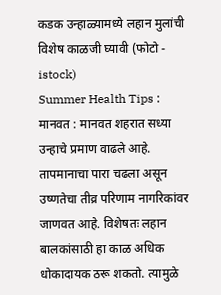कडक उन्हाळ्यामध्ये लहान मुलांची विशेष काळजी घ्यावी (फोटो - istock)
Summer Health Tips : मानवत : मानवत शहरात सध्या उन्हाचे प्रमाण वाढले आहे. तापमानाचा पारा चढला असून उष्णतेचा तीव्र परिणाम नागरिकांवर जाणवत आहे. विशेषतः लहान बालकांसाठी हा काळ अधिक धोकादायक ठरू शकतो. त्यामुळे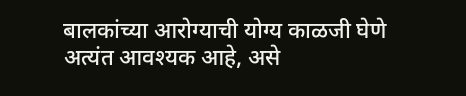बालकांच्या आरोग्याची योग्य काळजी घेणे अत्यंत आवश्यक आहे, असे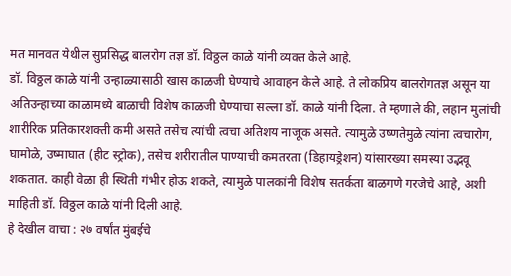मत मानवत येथील सुप्रसिद्ध बालरोग तज्ञ डॉ. विठ्ठल काळे यांनी व्यक्त केले आहे.
डॉ. विठ्ठल काळे यांनी उन्हाळ्यासाठी खास काळजी घेण्याचे आवाहन केले आहे. ते लोकप्रिय बालरोगतज्ञ असून या अतिउन्हाच्या काळामध्ये बाळाची विशेष काळजी घेण्याचा सल्ला डॉ. काळे यांनी दिला. ते म्हणाले की, लहान मुलांची शारीरिक प्रतिकारशक्ती कमी असते तसेच त्यांची त्वचा अतिशय नाजूक असते. त्यामुळे उष्णतेमुळे त्यांना त्वचारोग, घामोळे, उष्माघात (हीट स्ट्रोक), तसेच शरीरातील पाण्याची कमतरता (डिहायड्रेशन) यांसारख्या समस्या उद्भवू शकतात. काही वेळा ही स्थिती गंभीर होऊ शकते, त्यामुळे पालकांनी विशेष सतर्कता बाळगणे गरजेचे आहे, अशी माहिती डॉ. विठ्ठल काळे यांनी दिली आहे.
हे देखील वाचा : २७ वर्षांत मुंबईचे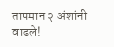तापमान २ अंशांनी वाढले!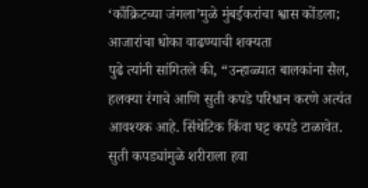‘काँक्रिटच्या जंगला’मुळे मुंबईकरांचा श्वास कोंडला; आजारांचा धोका वाढण्याची शक्यता
पुढे त्यांनी सांगितले की, “उन्हाळ्यात बालकांना सैल, हलक्या रंगाचे आणि सुती कपडे परिधान करणे अत्यंत आवश्यक आहे. सिंथेटिक किंवा घट्ट कपडे टाळावेत. सुती कपड्यांमुळे शरीराला हवा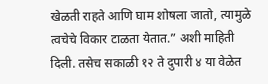खेळती राहते आणि घाम शोषला जातो, त्यामुळे त्वचेचे विकार टाळता येतात.” अशी माहिती दिली. तसेच सकाळी १२ ते दुपारी ४ या वेळेत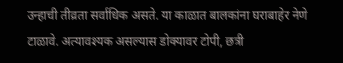उन्हाची तीव्रता सर्वाधिक असते. या काळात बालकांना घराबाहेर नेणे टाळावे. अत्यावश्यक असल्यास डोक्यावर टोपी, छत्री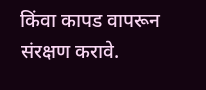किंवा कापड वापरून संरक्षण करावे.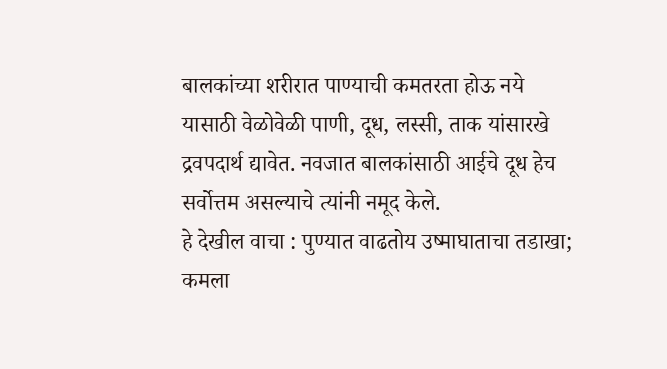बालकांच्या शरीरात पाण्याची कमतरता होऊ नये यासाठी वेळोवेळी पाणी, दूध, लस्सी, ताक यांसारखे द्रवपदार्थ द्यावेत. नवजात बालकांसाठी आईचे दूध हेच सर्वोत्तम असल्याचे त्यांनी नमूद केले.
हे देखील वाचा : पुण्यात वाढतोय उष्माघाताचा तडाखा; कमला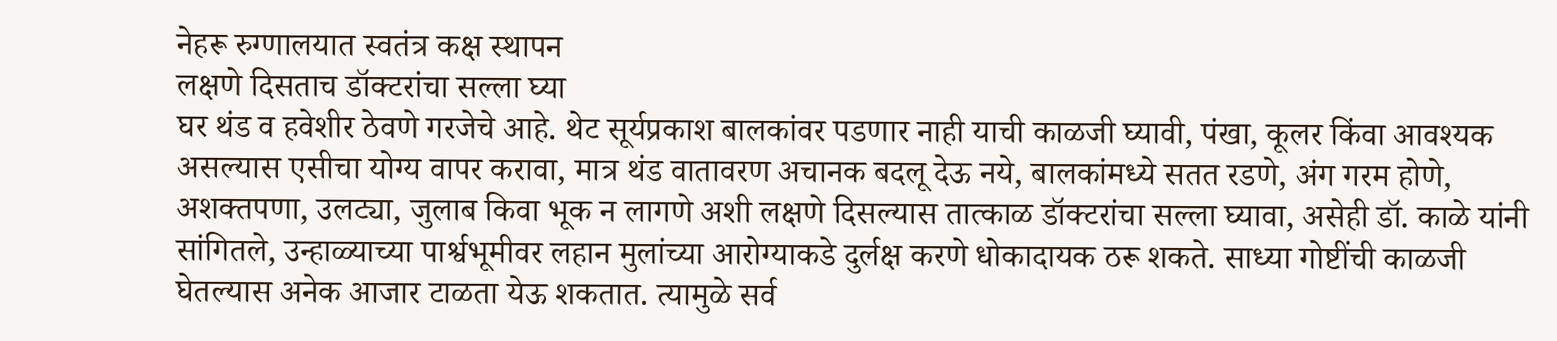नेहरू रुग्णालयात स्वतंत्र कक्ष स्थापन
लक्षणे दिसताच डॉक्टरांचा सल्ला घ्या
घर थंड व हवेशीर ठेवणे गरजेचे आहे. थेट सूर्यप्रकाश बालकांवर पडणार नाही याची काळजी घ्यावी, पंखा, कूलर किंवा आवश्यक असल्यास एसीचा योग्य वापर करावा, मात्र थंड वातावरण अचानक बदलू देऊ नये, बालकांमध्ये सतत रडणे, अंग गरम होणे, अशक्तपणा, उलट्या, जुलाब किवा भूक न लागणे अशी लक्षणे दिसल्यास तात्काळ डॉक्टरांचा सल्ला घ्यावा, असेही डॉ. काळे यांनी सांगितले, उन्हाळ्याच्या पार्श्वभूमीवर लहान मुलांच्या आरोग्याकडे दुर्लक्ष करणे धोकादायक ठरू शकते. साध्या गोष्टींची काळजी घेतल्यास अनेक आजार टाळता येऊ शकतात. त्यामुळे सर्व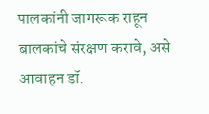पालकांनी जागरूक राहून बालकांचे संरक्षण करावे, असे आवाहन डॉ.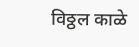विठ्ठल काळे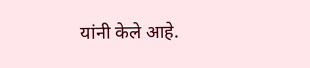यांनी केले आहे.